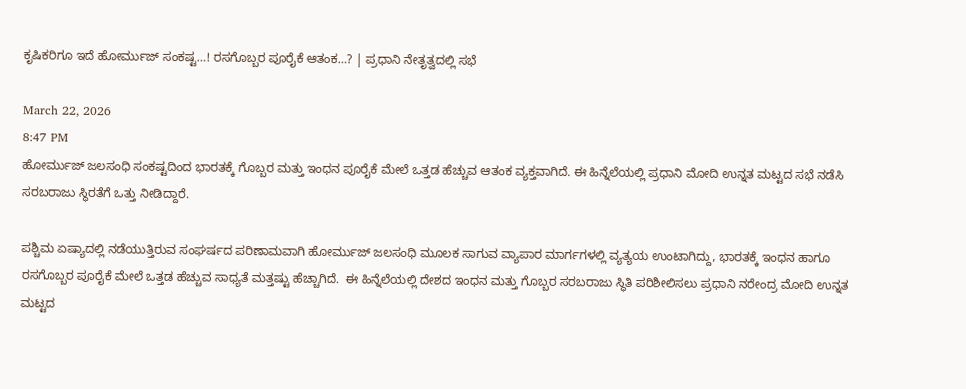ಕೃಷಿಕರಿಗೂ ಇದೆ ಹೋರ್ಮುಜ್‌ ಸಂಕಷ್ಟ…! ರಸಗೊಬ್ಬರ ಪೂರೈಕೆ ಆತಂಕ…? | ಪ್ರಧಾನಿ ನೇತೃತ್ವದಲ್ಲಿ ಸಭೆ

March 22, 2026
8:47 PM
ಹೋರ್ಮುಜ್‌ ಜಲಸಂಧಿ ಸಂಕಷ್ಟದಿಂದ ಭಾರತಕ್ಕೆ ಗೊಬ್ಬರ ಮತ್ತು ಇಂಧನ ಪೂರೈಕೆ ಮೇಲೆ ಒತ್ತಡ ಹೆಚ್ಚುವ ಆತಂಕ ವ್ಯಕ್ತವಾಗಿದೆ. ಈ ಹಿನ್ನೆಲೆಯಲ್ಲಿ ಪ್ರಧಾನಿ ಮೋದಿ ಉನ್ನತ ಮಟ್ಟದ ಸಭೆ ನಡೆಸಿ ಸರಬರಾಜು ಸ್ಥಿರತೆಗೆ ಒತ್ತು ನೀಡಿದ್ದಾರೆ.

ಪಶ್ಚಿಮ ಏಷ್ಯಾದಲ್ಲಿ ನಡೆಯುತ್ತಿರುವ ಸಂಘರ್ಷದ ಪರಿಣಾಮವಾಗಿ ಹೋರ್ಮುಜ್‌ ಜಲಸಂಧಿ ಮೂಲಕ ಸಾಗುವ ವ್ಯಾಪಾರ ಮಾರ್ಗಗಳಲ್ಲಿ ವ್ಯತ್ಯಯ ಉಂಟಾಗಿದ್ದು, ಭಾರತಕ್ಕೆ ಇಂಧನ ಹಾಗೂ ರಸಗೊಬ್ಬರ ಪೂರೈಕೆ ಮೇಲೆ ಒತ್ತಡ ಹೆಚ್ಚುವ ಸಾಧ್ಯತೆ ಮತ್ತಷ್ಟು ಹೆಚ್ಚಾಗಿದೆ.  ಈ ಹಿನ್ನೆಲೆಯಲ್ಲಿ ದೇಶದ ಇಂಧನ ಮತ್ತು ಗೊಬ್ಬರ ಸರಬರಾಜು ಸ್ಥಿತಿ ಪರಿಶೀಲಿಸಲು ಪ್ರಧಾನಿ ನರೇಂದ್ರ ಮೋದಿ ಉನ್ನತ ಮಟ್ಟದ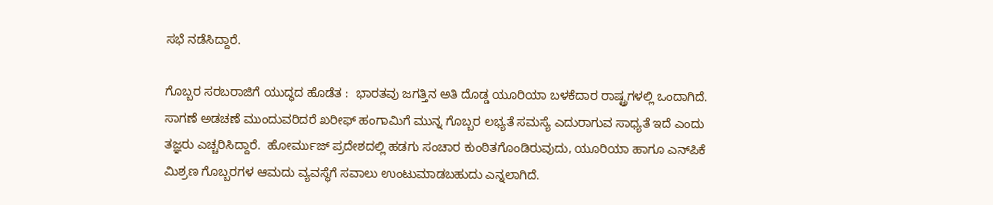ಸಭೆ ನಡೆಸಿದ್ದಾರೆ.

ಗೊಬ್ಬರ ಸರಬರಾಜಿಗೆ ಯುದ್ಧದ ಹೊಡೆತ :  ಭಾರತವು ಜಗತ್ತಿನ ಅತಿ ದೊಡ್ಡ ಯೂರಿಯಾ ಬಳಕೆದಾರ ರಾಷ್ಟ್ರಗಳಲ್ಲಿ ಒಂದಾಗಿದೆ. ಸಾಗಣೆ ಅಡಚಣೆ ಮುಂದುವರಿದರೆ ಖರೀಫ್‌ ಹಂಗಾಮಿಗೆ ಮುನ್ನ ಗೊಬ್ಬರ ಲಭ್ಯತೆ ಸಮಸ್ಯೆ ಎದುರಾಗುವ ಸಾಧ್ಯತೆ ಇದೆ ಎಂದು ತಜ್ಞರು ಎಚ್ಚರಿಸಿದ್ದಾರೆ.  ಹೋರ್ಮುಜ್‌ ಪ್ರದೇಶದಲ್ಲಿ ಹಡಗು ಸಂಚಾರ ಕುಂಠಿತಗೊಂಡಿರುವುದು, ಯೂರಿಯಾ ಹಾಗೂ ಎನ್‌ಪಿಕೆ ಮಿಶ್ರಣ ಗೊಬ್ಬರಗಳ ಆಮದು ವ್ಯವಸ್ಥೆಗೆ ಸವಾಲು ಉಂಟುಮಾಡಬಹುದು ಎನ್ನಲಾಗಿದೆ.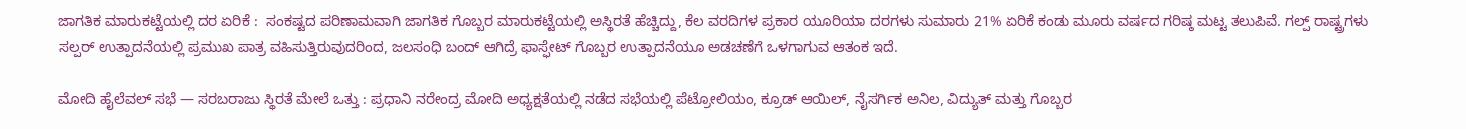ಜಾಗತಿಕ ಮಾರುಕಟ್ಟೆಯಲ್ಲಿ ದರ ಏರಿಕೆ :  ಸಂಕಷ್ಟದ ಪರಿಣಾಮವಾಗಿ ಜಾಗತಿಕ ಗೊಬ್ಬರ ಮಾರುಕಟ್ಟೆಯಲ್ಲಿ ಅಸ್ಥಿರತೆ ಹೆಚ್ಚಿದ್ದು, ಕೆಲ ವರದಿಗಳ ಪ್ರಕಾರ ಯೂರಿಯಾ ದರಗಳು ಸುಮಾರು 21% ಏರಿಕೆ ಕಂಡು ಮೂರು ವರ್ಷದ ಗರಿಷ್ಠ ಮಟ್ಟ ತಲುಪಿವೆ. ಗಲ್ಪ್‌ ರಾಷ್ಟ್ರಗಳು ಸಲ್ಪರ್‌ ಉತ್ಪಾದನೆಯಲ್ಲಿ ಪ್ರಮುಖ ಪಾತ್ರ ವಹಿಸುತ್ತಿರುವುದರಿಂದ, ಜಲಸಂಧಿ ಬಂದ್‌ ಆಗಿದ್ರೆ ಫಾಸ್ಫೇಟ್‌ ಗೊಬ್ಬರ ಉತ್ಪಾದನೆಯೂ ಅಡಚಣೆಗೆ ಒಳಗಾಗುವ ಆತಂಕ ಇದೆ.

ಮೋದಿ ಹೈಲೆವಲ್‌ ಸಭೆ — ಸರಬರಾಜು ಸ್ಥಿರತೆ ಮೇಲೆ ಒತ್ತು : ಪ್ರಧಾನಿ ನರೇಂದ್ರ ಮೋದಿ ಅಧ್ಯಕ್ಷತೆಯಲ್ಲಿ ನಡೆದ ಸಭೆಯಲ್ಲಿ ಪೆಟ್ರೋಲಿಯಂ, ಕ್ರೂಡ್‌ ಆಯಿಲ್‌, ನೈಸರ್ಗಿಕ ಅನಿಲ, ವಿದ್ಯುತ್‌ ಮತ್ತು ಗೊಬ್ಬರ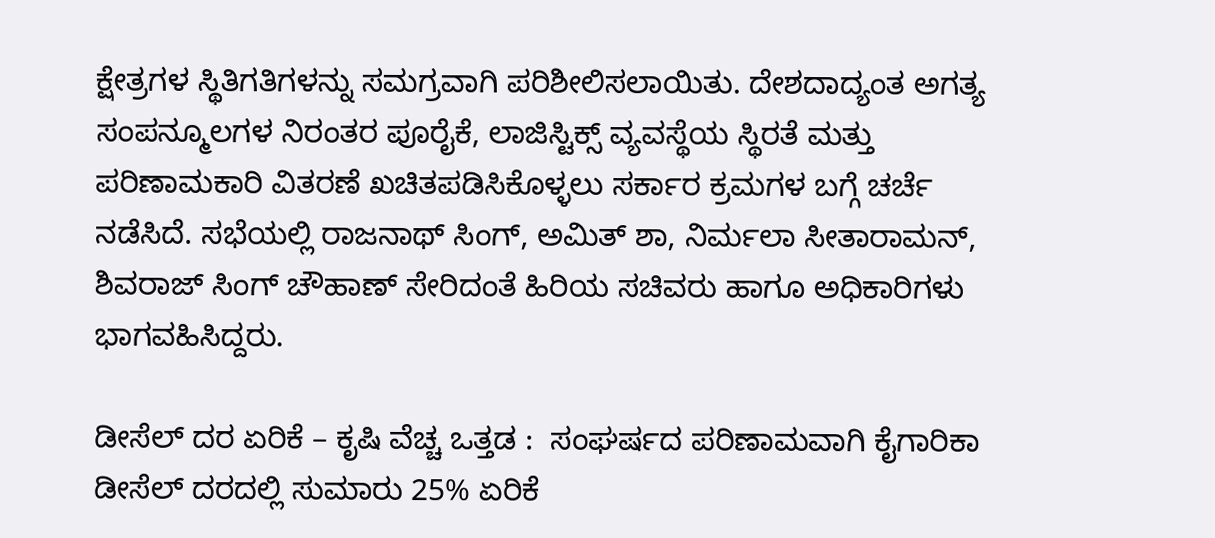ಕ್ಷೇತ್ರಗಳ ಸ್ಥಿತಿಗತಿಗಳನ್ನು ಸಮಗ್ರವಾಗಿ ಪರಿಶೀಲಿಸಲಾಯಿತು. ದೇಶದಾದ್ಯಂತ ಅಗತ್ಯ ಸಂಪನ್ಮೂಲಗಳ ನಿರಂತರ ಪೂರೈಕೆ, ಲಾಜಿಸ್ಟಿಕ್ಸ್‌ ವ್ಯವಸ್ಥೆಯ ಸ್ಥಿರತೆ ಮತ್ತು ಪರಿಣಾಮಕಾರಿ ವಿತರಣೆ ಖಚಿತಪಡಿಸಿಕೊಳ್ಳಲು ಸರ್ಕಾರ ಕ್ರಮಗಳ ಬಗ್ಗೆ ಚರ್ಚೆ ನಡೆಸಿದೆ. ಸಭೆಯಲ್ಲಿ ರಾಜನಾಥ್‌ ಸಿಂಗ್‌, ಅಮಿತ್‌ ಶಾ, ನಿರ್ಮಲಾ ಸೀತಾರಾಮನ್‌, ಶಿವರಾಜ್‌ ಸಿಂಗ್‌ ಚೌಹಾಣ್ ಸೇರಿದಂತೆ ಹಿರಿಯ ಸಚಿವರು ಹಾಗೂ ಅಧಿಕಾರಿಗಳು ಭಾಗವಹಿಸಿದ್ದರು.

ಡೀಸೆಲ್‌ ದರ ಏರಿಕೆ – ಕೃಷಿ ವೆಚ್ಚ ಒತ್ತಡ :  ಸಂಘರ್ಷದ ಪರಿಣಾಮವಾಗಿ ಕೈಗಾರಿಕಾ ಡೀಸೆಲ್‌ ದರದಲ್ಲಿ ಸುಮಾರು 25% ಏರಿಕೆ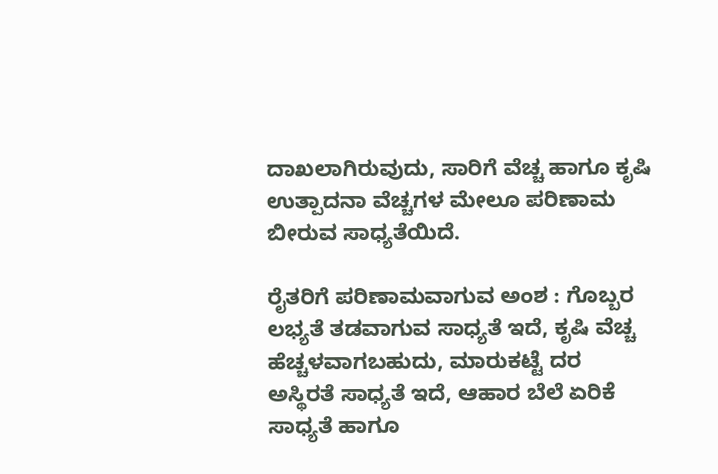ದಾಖಲಾಗಿರುವುದು, ಸಾರಿಗೆ ವೆಚ್ಚ ಹಾಗೂ ಕೃಷಿ ಉತ್ಪಾದನಾ ವೆಚ್ಚಗಳ ಮೇಲೂ ಪರಿಣಾಮ ಬೀರುವ ಸಾಧ್ಯತೆಯಿದೆ.

ರೈತರಿಗೆ ಪರಿಣಾಮವಾಗುವ ಅಂಶ : ಗೊಬ್ಬರ ಲಭ್ಯತೆ ತಡವಾಗುವ ಸಾಧ್ಯತೆ ಇದೆ, ಕೃಷಿ ವೆಚ್ಚ ಹೆಚ್ಚಳವಾಗಬಹುದು, ಮಾರುಕಟ್ಟೆ ದರ ಅಸ್ಥಿರತೆ ಸಾಧ್ಯತೆ ಇದೆ, ಆಹಾರ ಬೆಲೆ ಏರಿಕೆ ಸಾಧ್ಯತೆ ಹಾಗೂ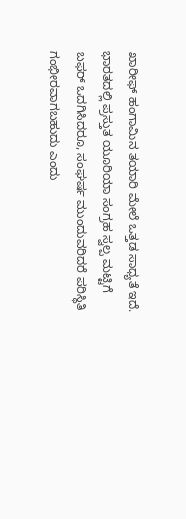ಖಾರೀಫ್‌ ಹಂಗಾಮಿನ ತಯಾರಿ ಮೇಲೆ ಒತ್ತಡ ಸಾಧ್ಯತೆ ಇದೆ.  ಭಾರತದಲ್ಲಿ ಪ್ರಸ್ತುತ ಯೂರಿಯಾ ಸಂಗ್ರಹ ಸ್ವಲ್ಪ ಮಟ್ಟಿಗೆ ಬಫರ್‌ ಒದಗಿಸಿದರೂ, ಸಂಘರ್ಷ ಮುಂದುವರಿದರೆ ಪರಿಸ್ಥಿತಿ ಗಂಭೀರವಾಗಬಹುದು ಎಂದು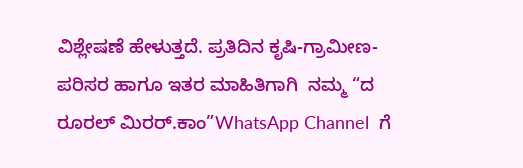ವಿಶ್ಲೇಷಣೆ ಹೇಳುತ್ತದೆ. ಪ್ರತಿದಿನ ಕೃಷಿ-ಗ್ರಾಮೀಣ-ಪರಿಸರ ಹಾಗೂ ಇತರ ಮಾಹಿತಿಗಾಗಿ  ನಮ್ಮ “ದ ರೂರಲ್‌ ಮಿರರ್.ಕಾಂ”WhatsApp Channel  ಗೆ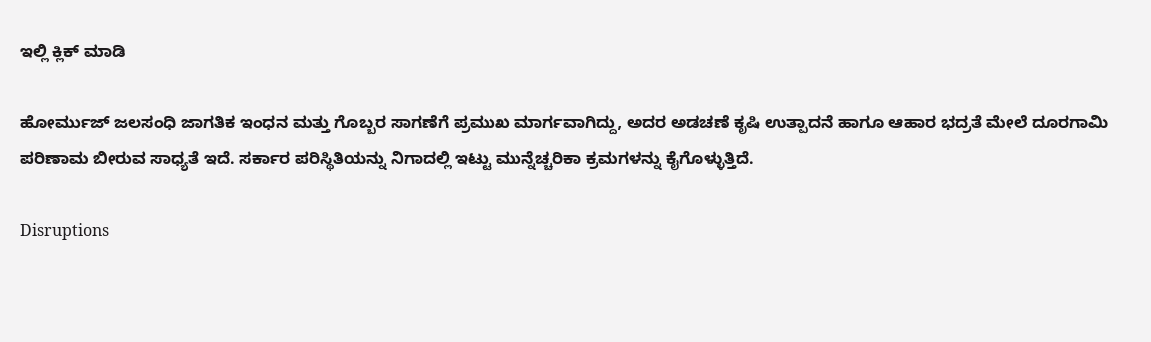ಇಲ್ಲಿ ಕ್ಲಿಕ್‌ ಮಾಡಿ

ಹೋರ್ಮುಜ್‌ ಜಲಸಂಧಿ ಜಾಗತಿಕ ಇಂಧನ ಮತ್ತು ಗೊಬ್ಬರ ಸಾಗಣೆಗೆ ಪ್ರಮುಖ ಮಾರ್ಗವಾಗಿದ್ದು, ಅದರ ಅಡಚಣೆ ಕೃಷಿ ಉತ್ಪಾದನೆ ಹಾಗೂ ಆಹಾರ ಭದ್ರತೆ ಮೇಲೆ ದೂರಗಾಮಿ ಪರಿಣಾಮ ಬೀರುವ ಸಾಧ್ಯತೆ ಇದೆ. ಸರ್ಕಾರ ಪರಿಸ್ಥಿತಿಯನ್ನು ನಿಗಾದಲ್ಲಿ ಇಟ್ಟು ಮುನ್ನೆಚ್ಚರಿಕಾ ಕ್ರಮಗಳನ್ನು ಕೈಗೊಳ್ಳುತ್ತಿದೆ.

Disruptions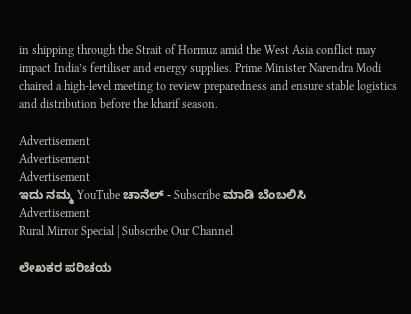in shipping through the Strait of Hormuz amid the West Asia conflict may impact India’s fertiliser and energy supplies. Prime Minister Narendra Modi chaired a high-level meeting to review preparedness and ensure stable logistics and distribution before the kharif season.

Advertisement
Advertisement
Advertisement
ಇದು ನಮ್ಮ YouTube ಚಾನೆಲ್ - Subscribe ಮಾಡಿ ಬೆಂಬಲಿಸಿ
Advertisement
Rural Mirror Special | Subscribe Our Channel

ಲೇಖಕರ ಪರಿಚಯ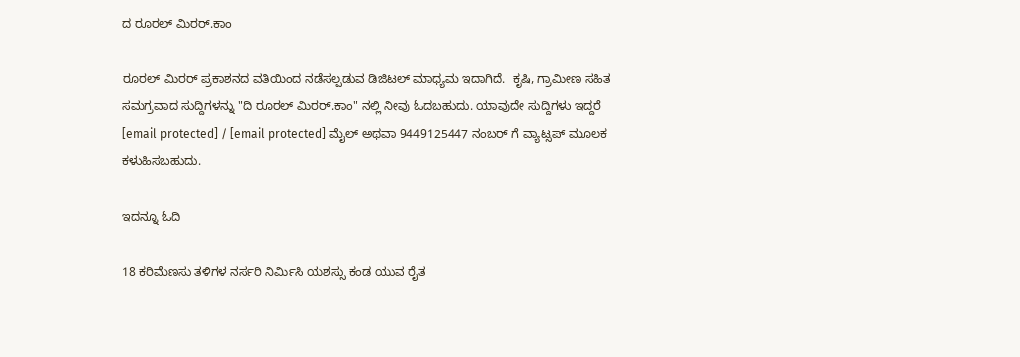ದ ರೂರಲ್ ಮಿರರ್.ಕಾಂ

ರೂರಲ್‌ ಮಿರರ್‌ ಪ್ರಕಾಶನದ ವತಿಯಿಂದ ನಡೆಸಲ್ಪಡುವ ಡಿಜಿಟಲ್‌ ಮಾಧ್ಯಮ ಇದಾಗಿದೆ.  ಕೃಷಿ, ಗ್ರಾಮೀಣ ಸಹಿತ ಸಮಗ್ರವಾದ ಸುದ್ದಿಗಳನ್ನು "ದಿ ರೂರಲ್‌ ಮಿರರ್‌.ಕಾಂ" ನಲ್ಲಿ ನೀವು ಓದಬಹುದು. ಯಾವುದೇ ಸುದ್ದಿಗಳು ಇದ್ದರೆ [email protected] / [email protected] ಮೈಲ್ ಅಥವಾ 9449125447 ನಂಬರ್ ಗೆ ವ್ಯಾಟ್ಸಪ್ ಮೂಲಕ ಕಳುಹಿಸಬಹುದು.

ಇದನ್ನೂ ಓದಿ

18 ಕರಿಮೆಣಸು ತಳಿಗಳ ನರ್ಸರಿ ನಿರ್ಮಿಸಿ ಯಶಸ್ಸು ಕಂಡ ಯುವ ರೈತ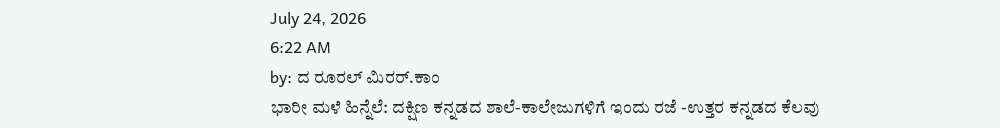July 24, 2026
6:22 AM
by: ದ ರೂರಲ್ ಮಿರರ್.ಕಾಂ
ಭಾರೀ ಮಳೆ ಹಿನ್ನೆಲೆ: ದಕ್ಷಿಣ ಕನ್ನಡದ ಶಾಲೆ-ಕಾಲೇಜುಗಳಿಗೆ ಇಂದು ರಜೆ -ಉತ್ತರ ಕನ್ನಡದ ಕೆಲವು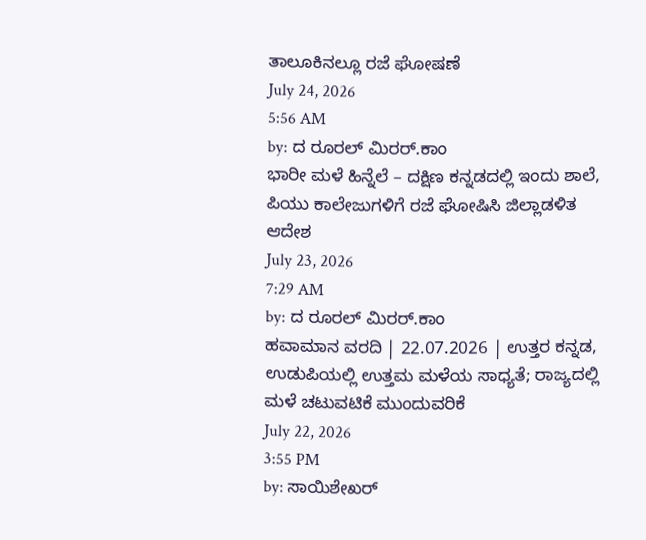ತಾಲೂಕಿನಲ್ಲೂ ರಜೆ ಘೋಷಣೆ
July 24, 2026
5:56 AM
by: ದ ರೂರಲ್ ಮಿರರ್.ಕಾಂ
ಭಾರೀ ಮಳೆ ಹಿನ್ನೆಲೆ – ದಕ್ಷಿಣ ಕನ್ನಡದಲ್ಲಿ ಇಂದು ಶಾಲೆ, ಪಿಯು ಕಾಲೇಜುಗಳಿಗೆ ರಜೆ ಘೋಷಿಸಿ ಜಿಲ್ಲಾಡಳಿತ ಆದೇಶ
July 23, 2026
7:29 AM
by: ದ ರೂರಲ್ ಮಿರರ್.ಕಾಂ
ಹವಾಮಾನ ವರದಿ | 22.07.2026 | ಉತ್ತರ ಕನ್ನಡ, ಉಡುಪಿಯಲ್ಲಿ ಉತ್ತಮ ಮಳೆಯ ಸಾಧ್ಯತೆ; ರಾಜ್ಯದಲ್ಲಿ ಮಳೆ ಚಟುವಟಿಕೆ ಮುಂದುವರಿಕೆ
July 22, 2026
3:55 PM
by: ಸಾಯಿಶೇಖರ್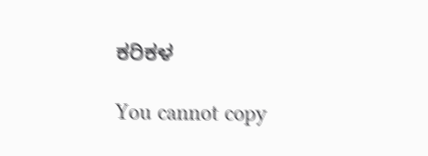ಕರಿಕಳ

You cannot copy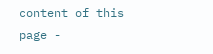content of this page -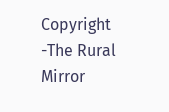Copyright -The Rural Mirror